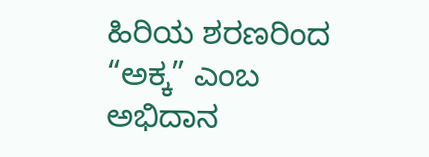ಹಿರಿಯ ಶರಣರಿಂದ “ಅಕ್ಕ” ಎಂಬ ಅಭಿದಾನ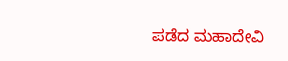ಪಡೆದ ಮಹಾದೇವಿ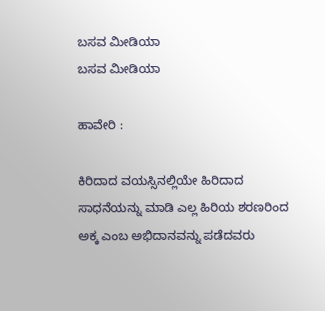ಬಸವ ಮೀಡಿಯಾ
ಬಸವ ಮೀಡಿಯಾ

ಹಾವೇರಿ :

ಕಿರಿದಾದ ವಯಸ್ಸಿನಲ್ಲಿಯೇ ಹಿರಿದಾದ ಸಾಧನೆಯನ್ನು ಮಾಡಿ ಎಲ್ಲ ಹಿರಿಯ ಶರಣರಿಂದ ಅಕ್ಕ ಎಂಬ ಅಭಿದಾನವನ್ನು ಪಡೆದವರು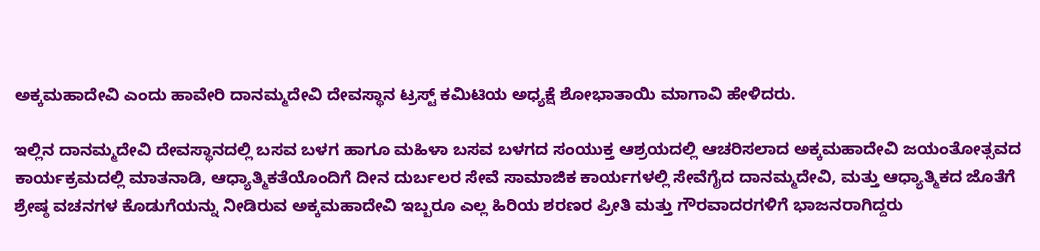ಅಕ್ಕಮಹಾದೇವಿ ಎಂದು ಹಾವೇರಿ ದಾನಮ್ಮದೇವಿ ದೇವಸ್ಥಾನ ಟ್ರಸ್ಟ್ ಕಮಿಟಿಯ ಅಧ್ಯಕ್ಷೆ ಶೋಭಾತಾಯಿ ಮಾಗಾವಿ ಹೇಳಿದರು.

ಇಲ್ಲಿನ ದಾನಮ್ಮದೇವಿ ದೇವಸ್ಥಾನದಲ್ಲಿ ಬಸವ ಬಳಗ ಹಾಗೂ ಮಹಿಳಾ ಬಸವ ಬಳಗದ ಸಂಯುಕ್ತ ಆಶ್ರಯದಲ್ಲಿ ಆಚರಿಸಲಾದ ಅಕ್ಕಮಹಾದೇವಿ ಜಯಂತೋತ್ಸವದ ಕಾರ್ಯಕ್ರಮದಲ್ಲಿ ಮಾತನಾಡಿ, ಆಧ್ಯಾತ್ಮಿಕತೆಯೊಂದಿಗೆ ದೀನ ದುರ್ಬಲರ ಸೇವೆ ಸಾಮಾಜಿಕ ಕಾರ್ಯಗಳಲ್ಲಿ ಸೇವೆಗೈದ ದಾನಮ್ಮದೇವಿ, ಮತ್ತು ಆಧ್ಯಾತ್ಮಿಕದ ಜೊತೆಗೆ ಶ್ರೇಷ್ಠ ವಚನಗಳ ಕೊಡುಗೆಯನ್ನು ನೀಡಿರುವ ಅಕ್ಕಮಹಾದೇವಿ ಇಬ್ಬರೂ ಎಲ್ಲ ಹಿರಿಯ ಶರಣರ ಪ್ರೀತಿ ಮತ್ತು ಗೌರವಾದರಗಳಿಗೆ ಭಾಜನರಾಗಿದ್ದರು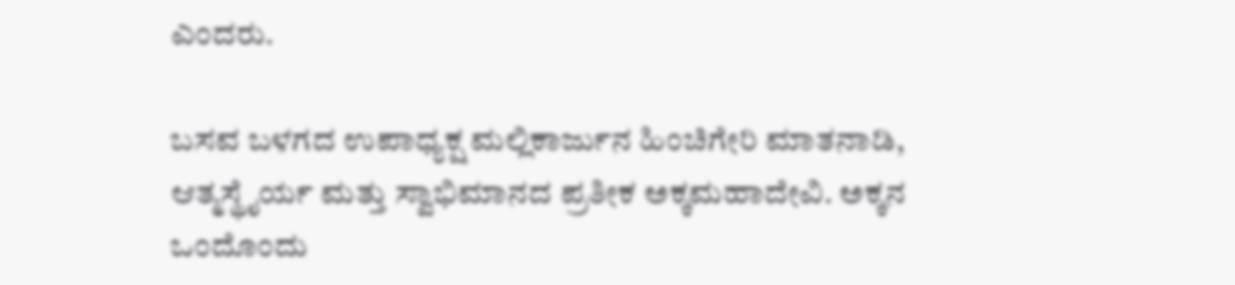ಎಂದರು.

ಬಸವ ಬಳಗದ ಉಪಾಧ್ಯಕ್ಷ ಮಲ್ಲಿಕಾರ್ಜುನ ಹಿಂಚಿಗೇರಿ ಮಾತನಾಡಿ, ಆತ್ಮಸ್ಥೈರ್ಯ ಮತ್ತು ಸ್ವಾಭಿಮಾನದ ಪ್ರತೀಕ ಅಕ್ಕಮಹಾದೇವಿ. ಅಕ್ಕನ ಒಂದೊಂದು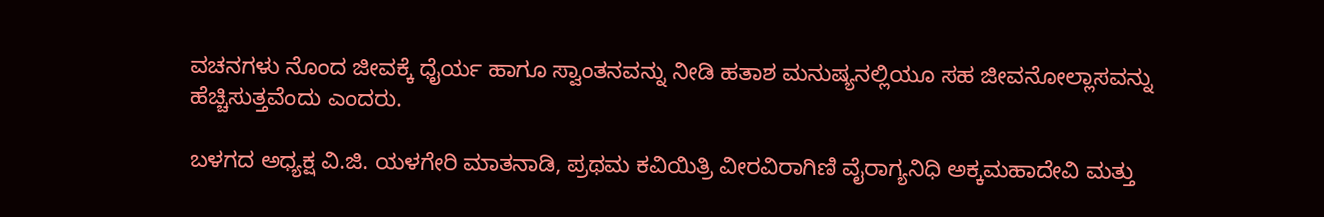ವಚನಗಳು ನೊಂದ ಜೀವಕ್ಕೆ ಧೈರ್ಯ ಹಾಗೂ ಸ್ವಾಂತನವನ್ನು ನೀಡಿ ಹತಾಶ ಮನುಷ್ಯನಲ್ಲಿಯೂ ಸಹ ಜೀವನೋಲ್ಲಾಸವನ್ನು ಹೆಚ್ಚಿಸುತ್ತವೆಂದು ಎಂದರು.

ಬಳಗದ ಅಧ್ಯಕ್ಷ ವಿ.ಜಿ. ಯಳಗೇರಿ ಮಾತನಾಡಿ, ಪ್ರಥಮ ಕವಿಯಿತ್ರಿ ವೀರವಿರಾಗಿಣಿ ವೈರಾಗ್ಯನಿಧಿ ಅಕ್ಕಮಹಾದೇವಿ ಮತ್ತು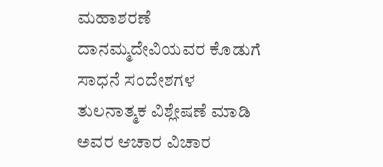ಮಹಾಶರಣೆ ದಾನಮ್ಮದೇವಿಯವರ ಕೊಡುಗೆ ಸಾಧನೆ ಸಂದೇಶಗಳ ತುಲನಾತ್ಮಕ ವಿಶ್ಲೇಷಣೆ ಮಾಡಿ ಅವರ ಆಚಾರ ವಿಚಾರ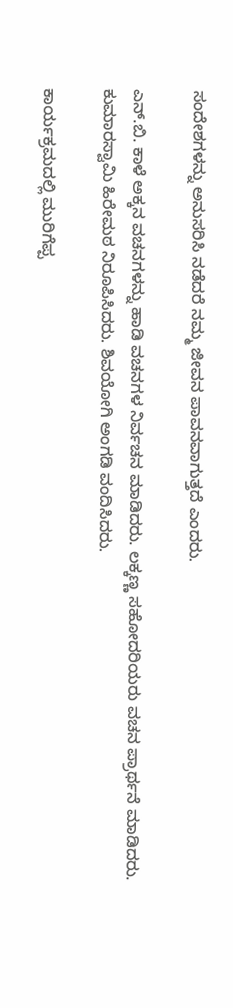ಸಂದೇಶಗಳನ್ನು ಅನುಸರಿಸಿ ನಡೆದರೆ ನಮ್ಮ ಜೀವನ ಪಾವನವಾಗುತ್ತದೆ ಎಂದರು.

ಎನ್‌.ಬಿ. ಕಾಳೆ ಅಕ್ಕನ ವಚನಗಳನ್ನು ಹಾಡಿ ವಚನಗಳ ನಿರ್ವಚನ ಮಾಡಿದರು. ಲಕ್ಕಣ್ಣ ಸಹೋದರಿಯರು ವಚನ ಪ್ರಾರ್ಥನೆ ಮಾಡಿದರು. ಕುಮಾರಸ್ವಾಮಿ ಹಿರೇಮಠ ನಿರೂಪಿಸಿದರು. ಶಿವಯೋಗಿ ಅಂಗಡಿ ವಂದಿಸಿದರು.

ಕಾರ್ಯಕ್ರಮದಲ್ಲಿ ಮುರಿಗೆಪ್ಪ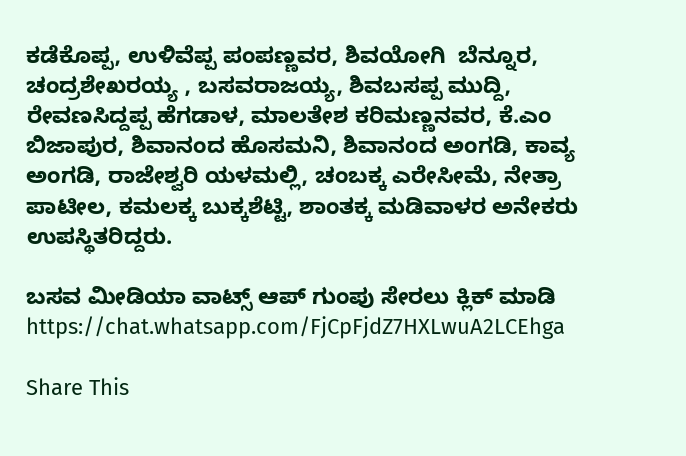ಕಡೆಕೊಪ್ಪ, ಉಳಿವೆಪ್ಪ ಪಂಪಣ್ಣವರ, ಶಿವಯೋಗಿ  ಬೆನ್ನೂರ, ಚಂದ್ರಶೇಖರಯ್ಯ ‌, ಬಸವರಾಜಯ್ಯ, ಶಿವಬಸಪ್ಪ ಮುದ್ದಿ, ರೇವಣಸಿದ್ದಪ್ಪ ಹೆಗಡಾಳ, ಮಾಲತೇಶ ಕರಿಮಣ್ಣನವರ, ಕೆ.ಎಂ ಬಿಜಾಪುರ, ಶಿವಾನಂದ ಹೊಸಮನಿ, ಶಿವಾನಂದ ಅಂಗಡಿ, ಕಾವ್ಯ ಅಂಗಡಿ, ರಾಜೇಶ್ವರಿ ಯಳಮಲ್ಲಿ, ಚಂಬಕ್ಕ ಎರೇಸೀಮೆ, ನೇತ್ರಾ ಪಾಟೀಲ, ಕಮಲಕ್ಕ ಬುಕ್ಕಶೆಟ್ಟಿ, ಶಾಂತಕ್ಕ ಮಡಿವಾಳರ ಅನೇಕರು ಉಪಸ್ಥಿತರಿದ್ದರು.

ಬಸವ ಮೀಡಿಯಾ ವಾಟ್ಸ್ ಆಪ್ ಗುಂಪು ಸೇರಲು ಕ್ಲಿಕ್ ಮಾಡಿ
https://chat.whatsapp.com/FjCpFjdZ7HXLwuA2LCEhga

Share This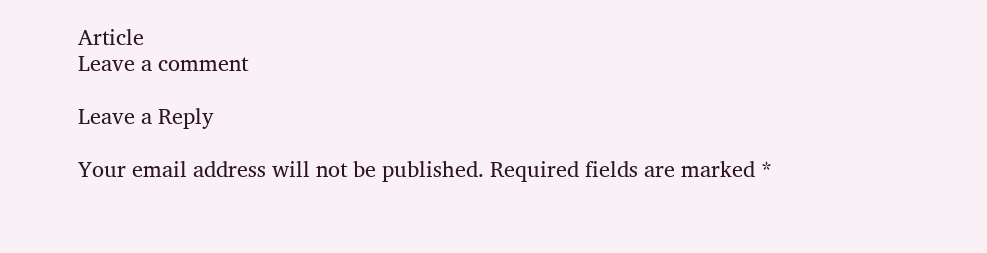Article
Leave a comment

Leave a Reply

Your email address will not be published. Required fields are marked *